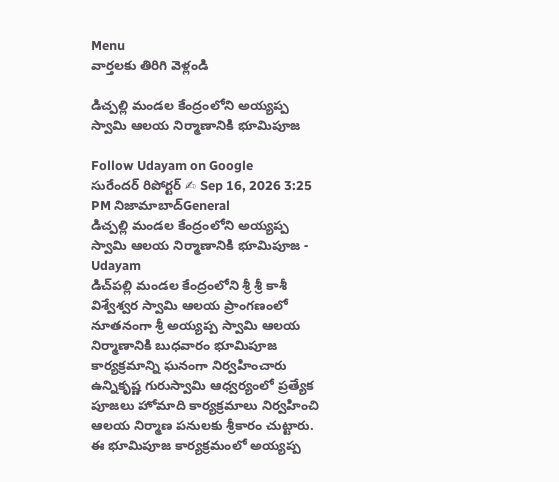Menu
వార్తలకు తిరిగి వెళ్లండి

డిచ్పల్లి మండల కేంద్రంలోని అయ్యప్ప స్వామి ఆలయ నిర్మాణానికి భూమిపూజ

Follow Udayam on Google
సురేందర్ రిపోర్టర్ ✍ Sep 16, 2026 3:25 PM నిజామాబాద్General
డిచ్పల్లి మండల కేంద్రంలోని అయ్యప్ప స్వామి ఆలయ నిర్మాణానికి భూమిపూజ - Udayam
డిచ్‌పల్లి మండల కేంద్రంలోని శ్రీ శ్రీ కాశీ విశ్వేశ్వర స్వామి ఆలయ ప్రాంగణంలో నూతనంగా శ్రీ అయ్యప్ప స్వామి ఆలయ నిర్మాణానికి బుధవారం భూమిపూజ కార్యక్రమాన్ని ఘనంగా నిర్వహించారు ఉన్నికృష్ణ గురుస్వామి ఆధ్వర్యంలో ప్రత్యేక పూజలు హోమాది కార్యక్రమాలు నిర్వహించి ఆలయ నిర్మాణ పనులకు శ్రీకారం చుట్టారు. ఈ భూమిపూజ కార్యక్రమంలో అయ్యప్ప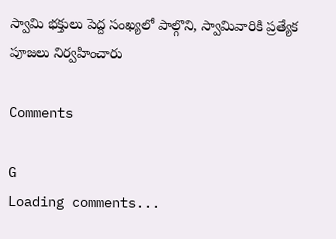స్వామి భక్తులు పెద్ద సంఖ్యలో పాల్గొని, స్వామివారికి ప్రత్యేక పూజలు నిర్వహించారు

Comments

G
Loading comments...